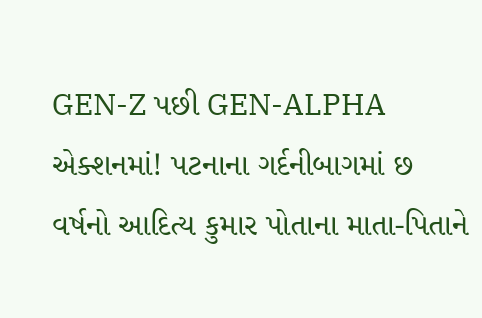GEN-Z પછી GEN-ALPHA એક્શનમાં! પટનાના ગર્દનીબાગમાં છ વર્ષનો આદિત્ય કુમાર પોતાના માતા-પિતાને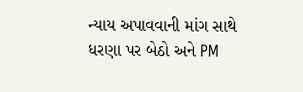ન્યાય અપાવવાની માંગ સાથે ધરણા પર બેઠો અને PM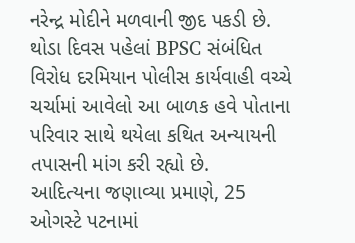નરેન્દ્ર મોદીને મળવાની જીદ પકડી છે. થોડા દિવસ પહેલાં BPSC સંબંધિત વિરોધ દરમિયાન પોલીસ કાર્યવાહી વચ્ચે ચર્ચામાં આવેલો આ બાળક હવે પોતાના પરિવાર સાથે થયેલા કથિત અન્યાયની તપાસની માંગ કરી રહ્યો છે.
આદિત્યના જણાવ્યા પ્રમાણે, 25 ઓગસ્ટે પટનામાં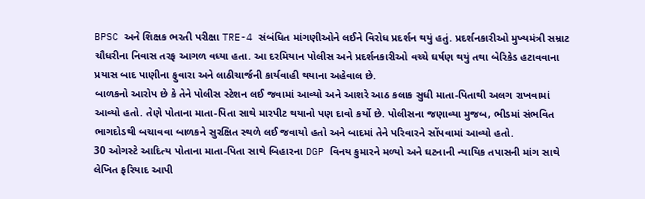BPSC અને શિક્ષક ભરતી પરીક્ષા TRE-4 સંબંધિત માંગણીઓને લઈને વિરોધ પ્રદર્શન થયું હતું. પ્રદર્શનકારીઓ મુખ્યમંત્રી સમ્રાટ ચૌધરીના નિવાસ તરફ આગળ વધ્યા હતા. આ દરમિયાન પોલીસ અને પ્રદર્શનકારીઓ વચ્ચે ઘર્ષણ થયું તથા બેરિકેડ હટાવવાના પ્રયાસ બાદ પાણીના ફુવારા અને લાઠીચાર્જની કાર્યવાહી થયાના અહેવાલ છે.
બાળકનો આરોપ છે કે તેને પોલીસ સ્ટેશન લઈ જવામાં આવ્યો અને આશરે આઠ કલાક સુધી માતા-પિતાથી અલગ રાખવામાં આવ્યો હતો. તેણે પોતાના માતા-પિતા સાથે મારપીટ થયાનો પણ દાવો કર્યો છે. પોલીસના જણાવ્યા મુજબ, ભીડમાં સંભવિત ભાગદોડથી બચાવવા બાળકને સુરક્ષિત સ્થળે લઈ જવાયો હતો અને બાદમાં તેને પરિવારને સોંપવામાં આવ્યો હતો.
30 ઓગસ્ટે આદિત્ય પોતાના માતા-પિતા સાથે બિહારના DGP વિનય કુમારને મળ્યો અને ઘટનાની ન્યાયિક તપાસની માંગ સાથે લેખિત ફરિયાદ આપી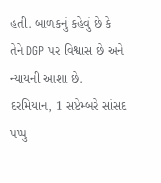હતી. બાળકનું કહેવું છે કે તેને DGP પર વિશ્વાસ છે અને ન્યાયની આશા છે. દરમિયાન, 1 સપ્ટેમ્બરે સાંસદ પપ્પુ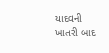યાદવની ખાતરી બાદ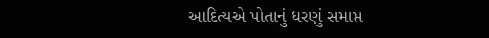આદિત્યએ પોતાનું ધરણું સમાપ્ત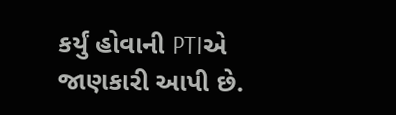કર્યું હોવાની PTIએ જાણકારી આપી છે.